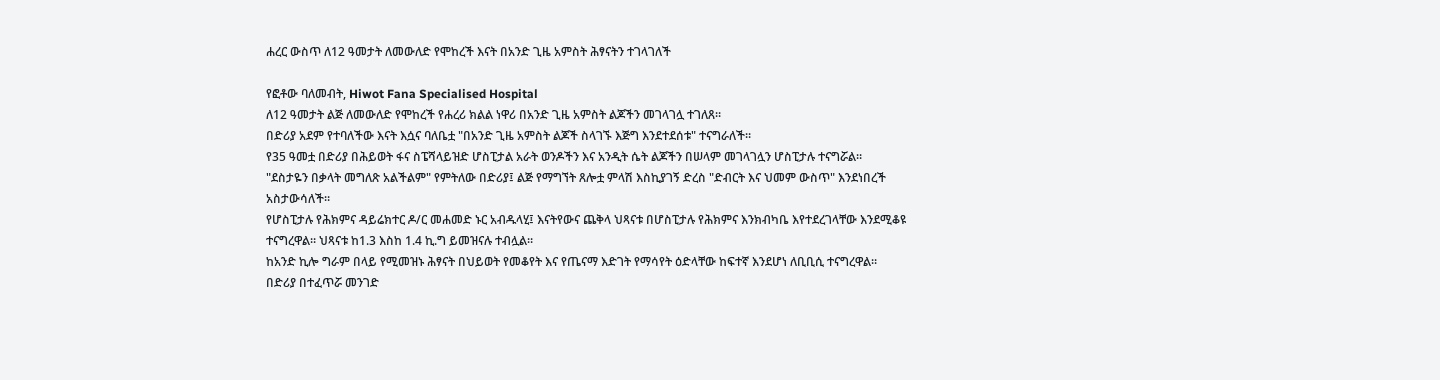ሐረር ውስጥ ለ12 ዓመታት ለመውለድ የሞከረች እናት በአንድ ጊዜ አምስት ሕፃናትን ተገላገለች

የፎቶው ባለመብት, Hiwot Fana Specialised Hospital
ለ12 ዓመታት ልጅ ለመውለድ የሞከረች የሐረሪ ክልል ነዋሪ በአንድ ጊዜ አምስት ልጆችን መገላገሏ ተገለጸ።
በድሪያ አደም የተባለችው እናት እሷና ባለቤቷ "በአንድ ጊዜ አምስት ልጆች ስላገኙ እጅግ እንደተደሰቱ" ተናግራለች።
የ35 ዓመቷ በድሪያ በሕይወት ፋና ስፔሻላይዝድ ሆስፒታል አራት ወንዶችን እና አንዲት ሴት ልጆችን በሠላም መገላገሏን ሆስፒታሉ ተናግሯል።
"ደስታዬን በቃላት መግለጽ አልችልም" የምትለው በድሪያ፤ ልጅ የማግኘት ጸሎቷ ምላሽ እስኪያገኝ ድረስ "ድብርት እና ህመም ውስጥ" እንደነበረች አስታውሳለች።
የሆስፒታሉ የሕክምና ዳይሬክተር ዶ/ር መሐመድ ኑር አብዱላሂ፤ እናትየውና ጨቅላ ህጻናቱ በሆስፒታሉ የሕክምና እንክብካቤ እየተደረገላቸው እንደሚቆዩ ተናግረዋል። ህጻናቱ ከ1.3 እስከ 1.4 ኪ.ግ ይመዝናሉ ተብሏል።
ከአንድ ኪሎ ግራም በላይ የሚመዝኑ ሕፃናት በህይወት የመቆየት እና የጤናማ እድገት የማሳየት ዕድላቸው ከፍተኛ እንደሆነ ለቢቢሲ ተናግረዋል።
በድሪያ በተፈጥሯ መንገድ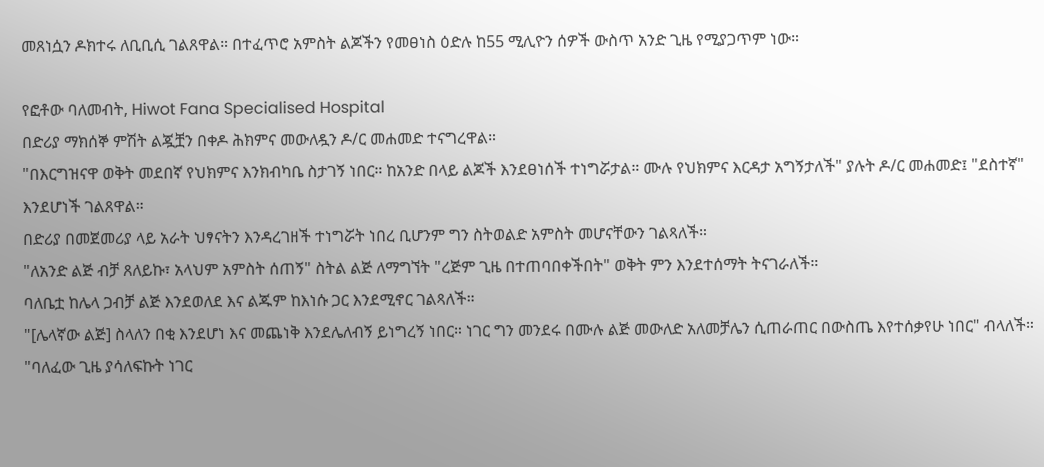መጸነሷን ዶክተሩ ለቢቢሲ ገልጸዋል። በተፈጥሮ አምስት ልጆችን የመፀነስ ዕድሉ ከ55 ሚሊዮን ሰዎች ውስጥ አንድ ጊዜ የሚያጋጥም ነው።

የፎቶው ባለመብት, Hiwot Fana Specialised Hospital
በድሪያ ማክሰኞ ምሽት ልጇቿን በቀዶ ሕክምና መውለዷን ዶ/ር መሐመድ ተናግረዋል።
"በእርግዝናዋ ወቅት መደበኛ የህክምና እንክብካቤ ስታገኝ ነበር። ከአንድ በላይ ልጆች እንደፀነሰች ተነግሯታል። ሙሉ የህክምና እርዳታ አግኝታለች" ያሉት ዶ/ር መሐመድ፤ "ደስተኛ" እንደሆነች ገልጸዋል።
በድሪያ በመጀመሪያ ላይ አራት ህፃናትን እንዳረገዘች ተነግሯት ነበረ ቢሆንም ግን ስትወልድ አምስት መሆናቸውን ገልጻለች።
"ለአንድ ልጅ ብቻ ጸለይኩ፣ አላህም አምስት ሰጠኝ" ስትል ልጅ ለማግኘት "ረጅም ጊዜ በተጠባበቀችበት" ወቅት ምን እንደተሰማት ትናገራለች።
ባለቤቷ ከሌላ ጋብቻ ልጅ እንደወለደ እና ልጁም ከእነሱ ጋር እንደሚኖር ገልጻለች።
"[ሌላኛው ልጅ] ስላለን በቂ እንደሆነ እና መጨነቅ እንደሌለብኝ ይነግረኝ ነበር። ነገር ግን መንደሩ በሙሉ ልጅ መውለድ አለመቻሌን ሲጠራጠር በውስጤ እየተሰቃየሁ ነበር" ብላለች።
"ባለፈው ጊዜ ያሳለፍኩት ነገር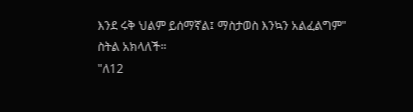እንደ ሩቅ ህልም ይሰማኛል፤ ማስታወስ እንኳን አልፈልግም" ስትል አክላለች።
"ለ12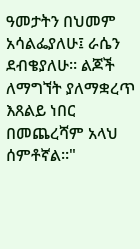ዓመታትን በህመም አሳልፌያለሁ፤ ራሴን ደብቄያለሁ። ልጆች ለማግኘት ያለማቋረጥ እጸልይ ነበር በመጨረሻም አላህ ሰምቶኛል።"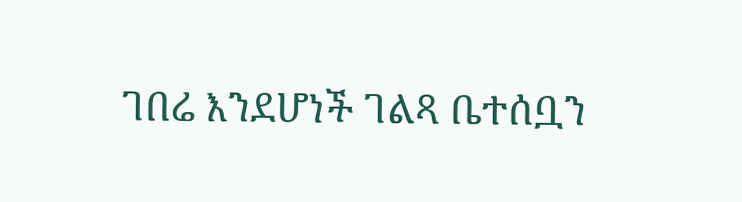ገበሬ እንደሆነች ገልጻ ቤተሰቧን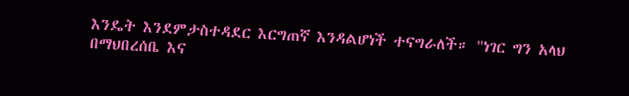እንዴት እንደምታስተዳደር እርግጠኛ እንዳልሆነች ተናግራለች። "ነገር ግን አላህ በማህበረሰቤ እና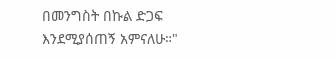በመንግስት በኩል ድጋፍ እንደሚያሰጠኝ አምናለሁ።"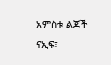አምስቱ ልጆች ናኢፍ፣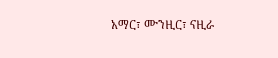አማር፣ ሙንዚር፣ ናዚራ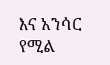እና አንሳር የሚል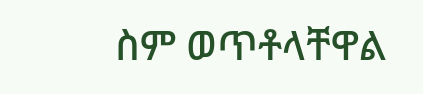ስም ወጥቶላቸዋል